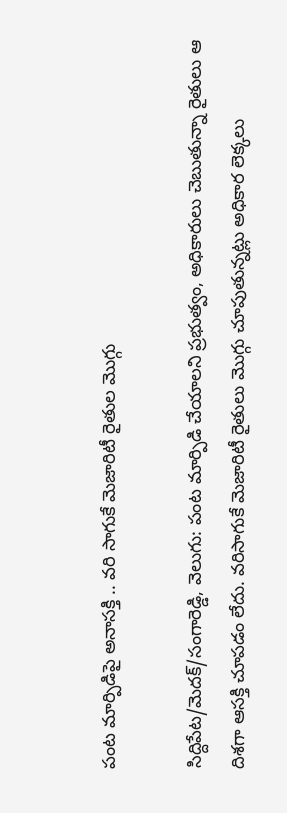పంట మార్పిడిపై అనాసక్తి .. వరి సాగుకే మెజారిటీ రైతుల మొగ్గు

సిద్దిపేట/మెదక్/సంగారెడ్డి, వెలుగు: పంట మార్పిడి చేయాలని ప్రభుత్వం, అధికారులు చెబుతున్నా రైతులు ఆ దిశగా ఆసక్తి చూపడం లేదు. వరిసాగుకే మెజారిటీ రైతులు మొగ్గు చూపుతున్నట్లు అధికార లెక్కలు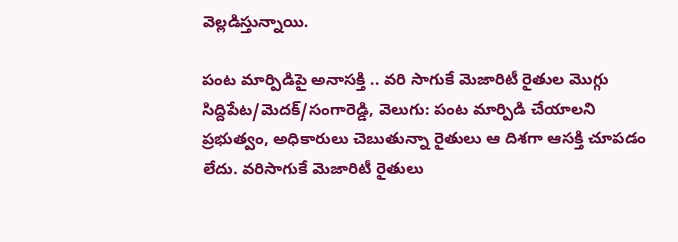వెల్లడిస్తున్నాయి.

పంట మార్పిడిపై అనాసక్తి .. వరి సాగుకే మెజారిటీ రైతుల మొగ్గు
సిద్దిపేట/మెదక్/సంగారెడ్డి, వెలుగు: పంట మార్పిడి చేయాలని ప్రభుత్వం, అధికారులు చెబుతున్నా రైతులు ఆ దిశగా ఆసక్తి చూపడం లేదు. వరిసాగుకే మెజారిటీ రైతులు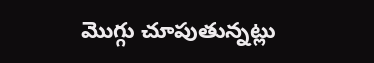మొగ్గు చూపుతున్నట్లు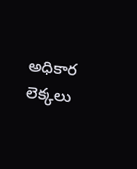అధికార లెక్కలు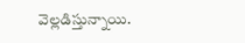వెల్లడిస్తున్నాయి.